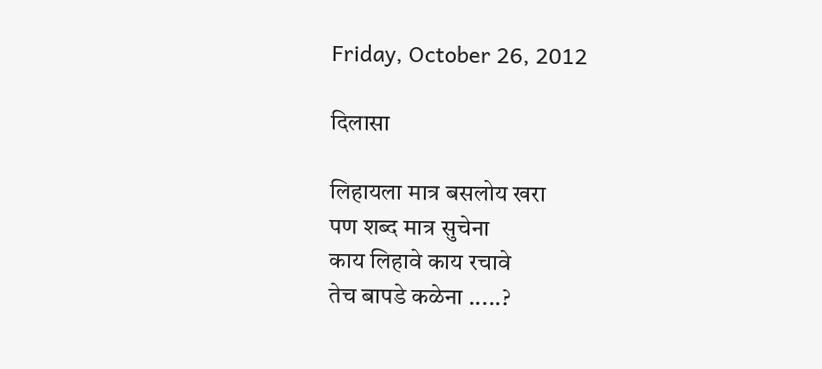Friday, October 26, 2012

दिलासा

लिहायला मात्र बसलोय खरा
पण शब्द मात्र सुचेना
काय लिहावे काय रचावे
तेच बापडे कळेना .....?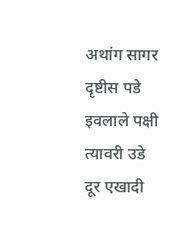अथांग सागर दृष्टीस पडे
इवलाले पक्षी त्यावरी उडे
दूर एखादी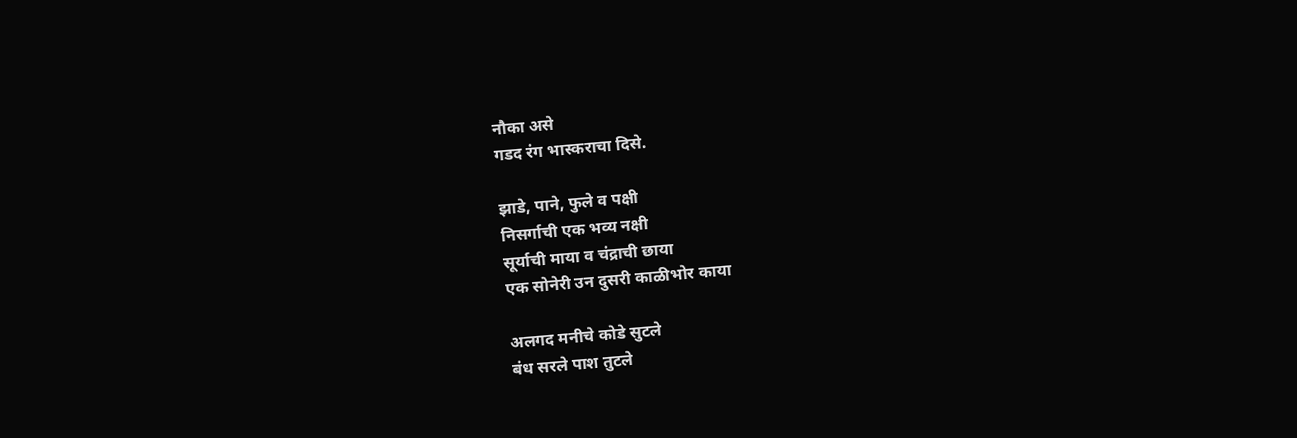नौका असे
गडद रंग भास्कराचा दिसे.

झाडे, पाने, फुले व पक्षी
निसर्गाची एक भव्य नक्षी
सूर्याची माया व चंद्राची छाया
एक सोनेरी उन दुसरी काळीभोर काया

अलगद मनीचे कोडे सुटले
बंध सरले पाश तुटले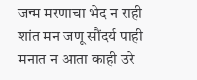जन्म मरणाचा भेद न राही
शांत मन जणू सौंदर्य पाही
मनात न आता काही उरे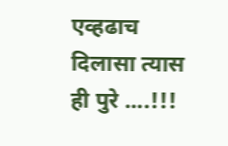एव्हढाच दिलासा त्यास ही पुरे ....!!!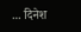... दिनेश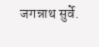जगन्नाथ सुर्वे.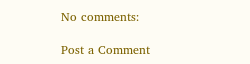No comments:

Post a Comment